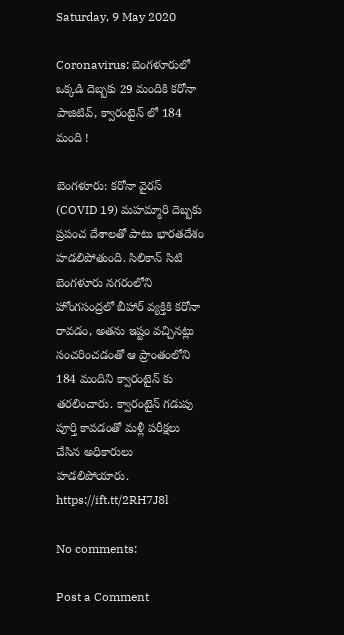Saturday, 9 May 2020

Coronavirus: బెంగళూరులో ఒక్కడి దెబ్బకు 29 మందికి కరోనా పాజిటివ్, క్వారంటైన్ లో 184 మంది !

బెంగళూరు: కరోనా వైరస్ (COVID 19) మహమ్మారి దెబ్బకు ప్రపంచ దేశాలతో పాటు భారతదేశం హడలిపోతుంది. సిలికాన్ సిటి బెంగళూరు నగరంలోని హోంగసంద్రలో బీహార్ వ్యక్తికి కరోనా రావడం, అతను ఇష్టం వచ్చినట్లు సంచరించడంతో ఆ ప్రాంతంలోని 184 మందిని క్వారంటైన్ కు తరలించారు. క్వారంటైన్ గడుపు పూర్తి కావడంతో మళ్లీ పరీక్షలు చేసిన అధికారులు హడలిపోయారు.
https://ift.tt/2RH7J8l

No comments:

Post a Comment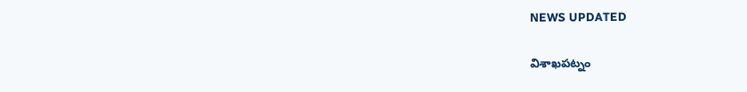NEWS UPDATED

విశాఖపట్నం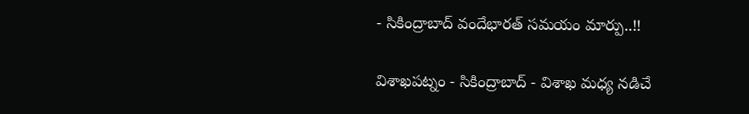- సికింద్రాబాద్ వందేభారత్ సమయం మార్పు..!!

విశాఖపట్నం - సికింద్రాబాద్ - విశాఖ మధ్య నడిచే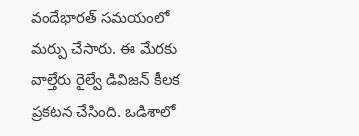వందేభారత్ సమయంలో మర్పు చేసారు. ఈ మేరకు వాల్తేరు రైల్వే డివిజన్ కీలక ప్రకటన చేసింది. ఒడిశాలో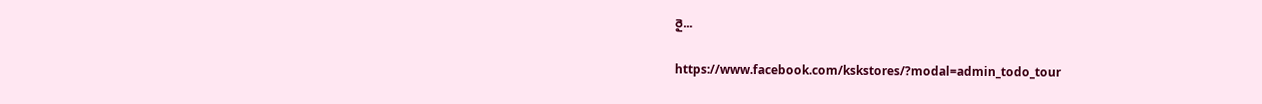రై...

https://www.facebook.com/kskstores/?modal=admin_todo_tour